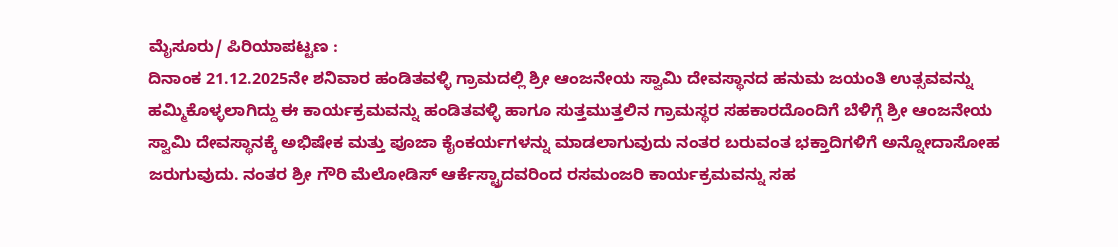ಮೈಸೂರು/ ಪಿರಿಯಾಪಟ್ಟಣ :
ದಿನಾಂಕ 21.12.2025ನೇ ಶನಿವಾರ ಹಂಡಿತವಳ್ಳಿ ಗ್ರಾಮದಲ್ಲಿ ಶ್ರೀ ಆಂಜನೇಯ ಸ್ವಾಮಿ ದೇವಸ್ಥಾನದ ಹನುಮ ಜಯಂತಿ ಉತ್ಸವವನ್ನು ಹಮ್ಮಿಕೊಳ್ಳಲಾಗಿದ್ದು ಈ ಕಾರ್ಯಕ್ರಮವನ್ನು ಹಂಡಿತವಳ್ಳಿ ಹಾಗೂ ಸುತ್ತಮುತ್ತಲಿನ ಗ್ರಾಮಸ್ಥರ ಸಹಕಾರದೊಂದಿಗೆ ಬೆಳಿಗ್ಗೆ ಶ್ರೀ ಆಂಜನೇಯ ಸ್ವಾಮಿ ದೇವಸ್ಥಾನಕ್ಕೆ ಅಭಿಷೇಕ ಮತ್ತು ಪೂಜಾ ಕೈಂಕರ್ಯಗಳನ್ನು ಮಾಡಲಾಗುವುದು ನಂತರ ಬರುವಂತ ಭಕ್ತಾದಿಗಳಿಗೆ ಅನ್ನೋದಾಸೋಹ ಜರುಗುವುದು. ನಂತರ ಶ್ರೀ ಗೌರಿ ಮೆಲೋಡಿಸ್ ಆರ್ಕೆಸ್ಟ್ರಾದವರಿಂದ ರಸಮಂಜರಿ ಕಾರ್ಯಕ್ರಮವನ್ನು ಸಹ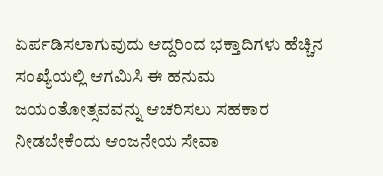ಏರ್ಪಡಿಸಲಾಗುವುದು ಆದ್ದರಿಂದ ಭಕ್ತಾದಿಗಳು ಹೆಚ್ಚಿನ ಸಂಖ್ಯೆಯಲ್ಲಿ ಆಗಮಿಸಿ ಈ ಹನುಮ ಜಯಂತೋತ್ಸವವನ್ನು ಆಚರಿಸಲು ಸಹಕಾರ ನೀಡಬೇಕೆಂದು ಆಂಜನೇಯ ಸೇವಾ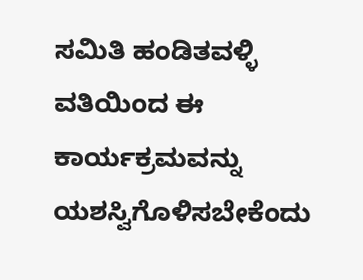ಸಮಿತಿ ಹಂಡಿತವಳ್ಳಿ ವತಿಯಿಂದ ಈ ಕಾರ್ಯಕ್ರಮವನ್ನು ಯಶಸ್ವಿಗೊಳಿಸಬೇಕೆಂದು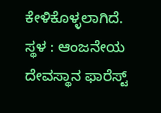ಕೇಳಿಕೊಳ್ಳಲಾಗಿದೆ.
ಸ್ಥಳ : ಆಂಜನೇಯ ದೇವಸ್ಥಾನ ಫಾರೆಸ್ಟ್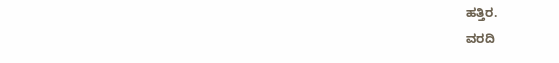ಹತ್ತಿರ.
ವರದಿ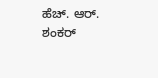ಹೆಚ್. ಆರ್. ಶಂಕರ್